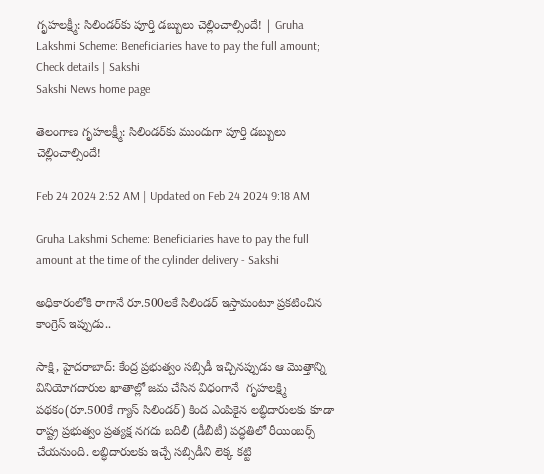గృహలక్ష్మీ: సిలిండర్‌కు పూర్తి డబ్బులు చెల్లించాల్సిందే! | Gruha Lakshmi Scheme: Beneficiaries have to pay the full amount; Check details | Sakshi
Sakshi News home page

తెలంగాణ గృహలక్ష్మీ: సిలిండర్‌కు ముందుగా పూర్తి డబ్బులు చెల్లించాల్సిందే!

Feb 24 2024 2:52 AM | Updated on Feb 24 2024 9:18 AM

Gruha Lakshmi Scheme: Beneficiaries have to pay the full amount at the time of the cylinder delivery - Sakshi

అధికారంలోకి రాగానే రూ.500లకే సిలిండర్‌ ఇస్తామంటూ ప్రకటించిన కాంగ్రెస్‌ ఇప్పుడు..

సాక్షి, హైదరాబాద్‌: కేంద్ర ప్రభుత్వం సబ్సిడీ ఇచ్చినప్పుడు ఆ మొత్తాన్ని వినియోగదారుల ఖాతాల్లో జమ చేసిన విధంగానే  గృహలక్ష్మి పథకం(రూ.500కే గ్యాస్‌ సిలిండర్‌) కింద ఎంపికైన లబ్ధిదారులకు కూడా రాష్ట్ర ప్రభుత్వం ప్రత్యక్ష నగదు బదిలీ (డీబీటీ) పద్ధతిలో రీయింబర్స్‌ చేయనుంది. లబ్ధిదారులకు ఇచ్చే సబ్సిడీని లెక్క కట్టి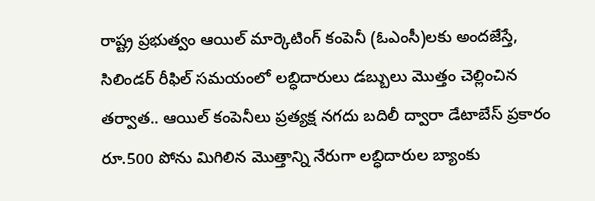రాష్ట్ర ప్రభుత్వం ఆయిల్‌ మార్కెటింగ్‌ కంపెనీ (ఓఎంసీ)లకు అందజేస్తే, సిలిండర్‌ రీఫిల్‌ సమయంలో లబ్ధిదారులు డబ్బులు మొత్తం చెల్లించిన తర్వాత.. ఆయిల్‌ కంపెనీలు ప్రత్యక్ష నగదు బదిలీ ద్వారా డేటాబేస్‌ ప్రకారం రూ.500 పోను మిగిలిన మొత్తాన్ని నేరుగా లబ్ధిదారుల బ్యాంకు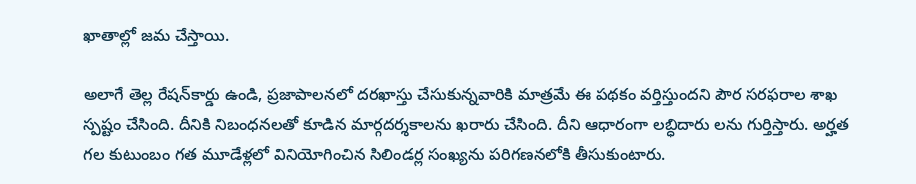ఖాతాల్లో జమ చేస్తాయి.

అలాగే తెల్ల రేషన్‌కార్డు ఉండి, ప్రజాపాలనలో దరఖాస్తు చేసుకున్నవారికి మాత్రమే ఈ పథకం వర్తిస్తుందని పౌర సరఫరాల శాఖ స్పష్టం చేసింది. దీనికి నిబంధనలతో కూడిన మార్గదర్శకాలను ఖరారు చేసింది. దీని ఆధారంగా లబ్ధిదారు లను గుర్తిస్తారు. అర్హత గల కుటుంబం గత మూడేళ్లలో వినియోగించిన సిలిండర్ల సంఖ్యను పరిగణనలోకి తీసుకుంటారు.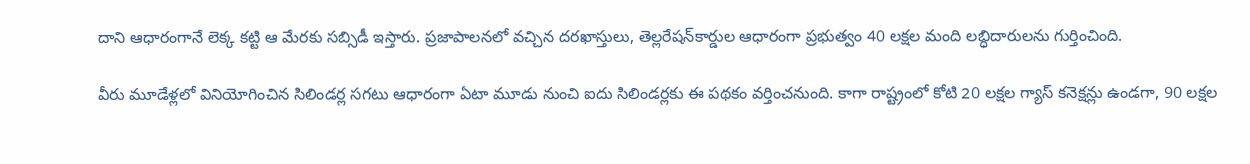దాని ఆధారంగానే లెక్క కట్టి ఆ మేరకు సబ్సిడీ ఇస్తారు. ప్రజాపాలనలో వచ్చిన దరఖాస్తులు, తెల్లరేషన్‌కార్డుల ఆధారంగా ప్రభుత్వం 40 లక్షల మంది లబ్ధిదారులను గుర్తించింది.

వీరు మూడేళ్లలో వినియోగించిన సిలిండర్ల సగటు ఆధారంగా ఏటా మూడు నుంచి ఐదు సిలిండర్లకు ఈ పథకం వర్తించనుంది. కాగా రాష్ట్రంలో కోటి 20 లక్షల గ్యాస్‌ కనెక్షన్లు ఉండగా, 90 లక్షల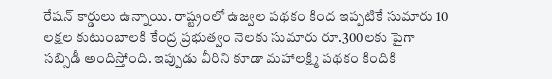రేషన్‌ కార్డులు ఉన్నాయి. రాష్ట్రంలో ఉజ్వల పథకం కింద ఇప్పటికే సుమారు 10 లక్షల కుటుంబాలకి కేంద్ర ప్రభుత్వం నెలకు సుమారు రూ.300లకు పైగా సబ్సిడీ అందిస్తోంది. ఇప్పుడు వీరిని కూడా మహాలక్ష్మి పథకం కిందికి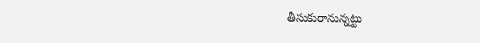తీసుకురానున్నట్టు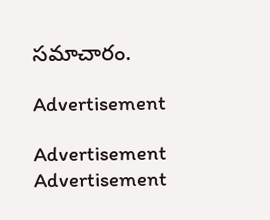సమాచారం.

Advertisement

Advertisement
Advertisement